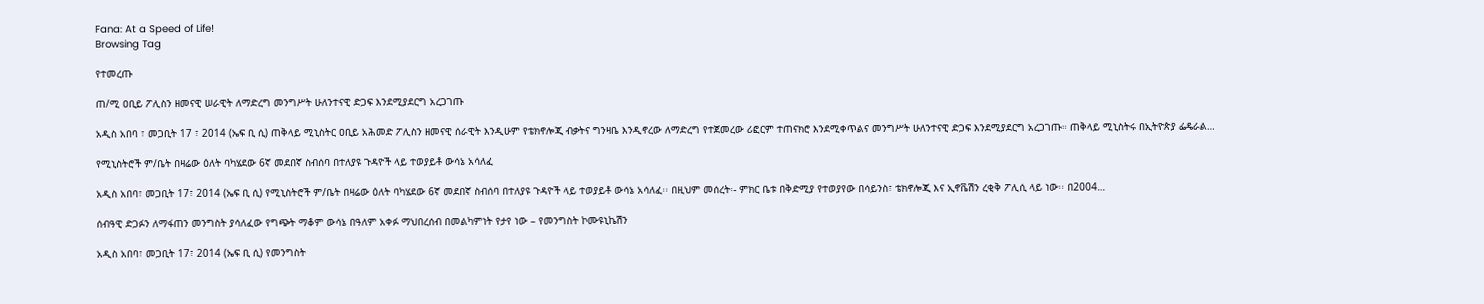Fana: At a Speed of Life!
Browsing Tag

የተመረጡ

ጠ/ሚ ዐቢይ ፖሊስን ዘመናዊ ሠራዊት ለማድረግ መንግሥት ሁለንተናዊ ድጋፍ እንደሚያደርግ አረጋገጡ

አዲስ አበባ ፣ መጋቢት 17 ፣ 2014 (ኤፍ ቢ ሲ) ጠቅላይ ሚኒስትር ዐቢይ አሕመድ ፖሊስን ዘመናዊ ሰራዊት እንዲሁም የቴክኖሎጂ ብቃትና ግንዛቤ እንዲኖረው ለማድረግ የተጀመረው ሪፎርም ተጠናክሮ እንደሚቀጥልና መንግሥት ሁለንተናዊ ድጋፍ እንደሚያደርግ አረጋገጡ። ጠቅላይ ሚኒስትሩ በኢትዮጵያ ፌዴራል…

የሚኒስትሮች ም/ቤት በዛሬው ዕለት ባካሄደው 6ኛ መደበኛ ስብሰባ በተለያዩ ጉዳዮች ላይ ተወያይቶ ውሳኔ አሳለፈ

አዲስ አበባ፣ መጋቢት 17፣ 2014 (ኤፍ ቢ ሲ) የሚኒስትሮች ም/ቤት በዛሬው ዕለት ባካሄደው 6ኛ መደበኛ ስብሰባ በተለያዩ ጉዳዮች ላይ ተወያይቶ ውሳኔ አሳለፈ፡፡ በዚህም መሰረት፡- ምክር ቤቱ በቅድሚያ የተወያየው በሳይንስ፣ ቴክኖሎጂ እና ኢኖቬሽን ረቂቅ ፖሊሲ ላይ ነው፡፡ በ2004…

ሰብዓዊ ድጋፉን ለማፋጠን መንግስት ያሳለፈው የግጭት ማቆም ውሳኔ በዓለም አቀፉ ማህበረሰብ በመልካምነት የታየ ነው – የመንግስት ኮሙዩኒኬሽን

አዲስ አበባ፣ መጋቢት 17፣ 2014 (ኤፍ ቢ ሲ) የመንግስት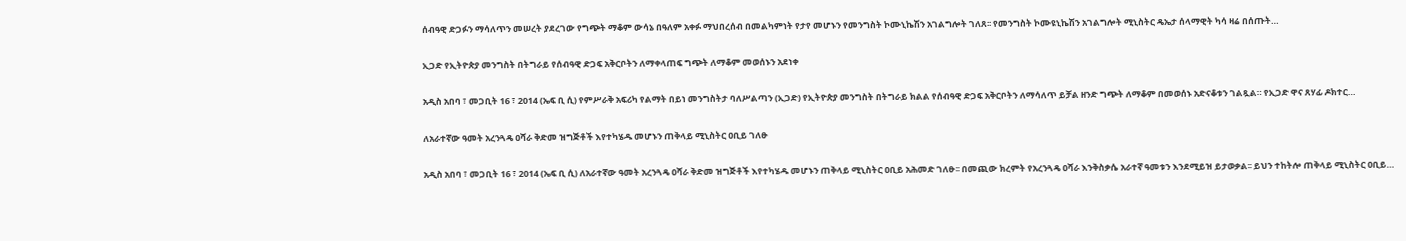ሰብዓዊ ድጋፉን ማሳለጥን መሠረት ያደረገው የግጭት ማቆም ውሳኔ በዓለም አቀፉ ማህበረሰብ በመልካምነት የታየ መሆኑን የመንግስት ኮሙኒኬሽን አገልግሎት ገለጸ፡፡ የመንግስት ኮሙዩኒኬሽን አገልግሎት ሚኒስትር ዴኤታ ሰላማዊት ካሳ ዛሬ በሰጡት…

ኢጋድ የኢትዮጵያ መንግስት በትግራይ የሰብዓዊ ድጋፍ አቅርቦትን ለማቀላጠፍ ግጭት ለማቆም መወሰኑን አደነቀ

አዲስ አበባ ፣ መጋቢት 16 ፣ 2014 (ኤፍ ቢ ሲ) የምሥራቅ አፍሪካ የልማት በይነ መንግስትታ ባለሥልጣን (ኢጋድ) የኢትዮጵያ መንግስት በትግራይ ክልል የሰብዓዊ ድጋፍ አቅርቦትን ለማሳለጥ ይቻል ዘንድ ግጭት ለማቆም በመወሰኑ አድናቆቱን ገልጿል። የኢጋድ ዋና ጸሃፊ ዶክተር…

ለአራተኛው ዓመት አረንጓዴ ዐሻራ ቅድመ ዝግጅቶች እየተካሄዱ መሆኑን ጠቅላይ ሚኒስትር ዐቢይ ገለፁ

አዲስ አበባ ፣ መጋቢት 16 ፣ 2014 (ኤፍ ቢ ሲ) ለአራተኛው ዓመት አረንጓዴ ዐሻራ ቅድመ ዝግጅቶች እየተካሄዱ መሆኑን ጠቅላይ ሚኒስትር ዐቢይ አሕመድ ገለፁ፡፡ በመጪው ክረምት የአረንጓዴ ዐሻራ እንቅስቃሴ አራተኛ ዓመቱን እንደሚይዝ ይታወቃል፡፡ ይህን ተከትሎ ጠቅላይ ሚኒስትር ዐቢይ…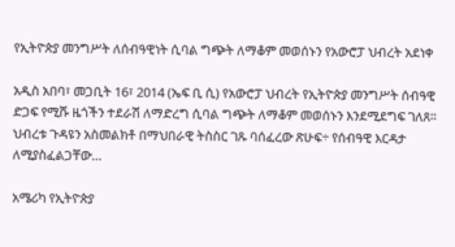የኢትዮጵያ መንግሥት ለሰብዓዊነት ሲባል ግጭት ለማቆም መወሰኑን የአውሮፓ ህብረት አደነቀ

አዲስ አበባ፣ መጋቢት 16፣ 2014 (ኤፍ ቢ ሲ) የአውሮፓ ህብረት የኢትዮጵያ መንግሥት ሰብዓዊ ድጋፍ የሚሹ ዜጎችን ተደራሽ ለማድረግ ሲባል ግጭት ለማቆም መወሰኑን እንደሚደግፍ ገለጸ፡፡ ህብረቱ ጉዳዩን አስመልክቶ በማህበራዊ ትስስር ገጹ ባሰፈረው ጽሁፍ÷ የሰብዓዊ እርዳታ ለሚያስፈልጋቸው…

አሜሪካ የኢትዮጵያ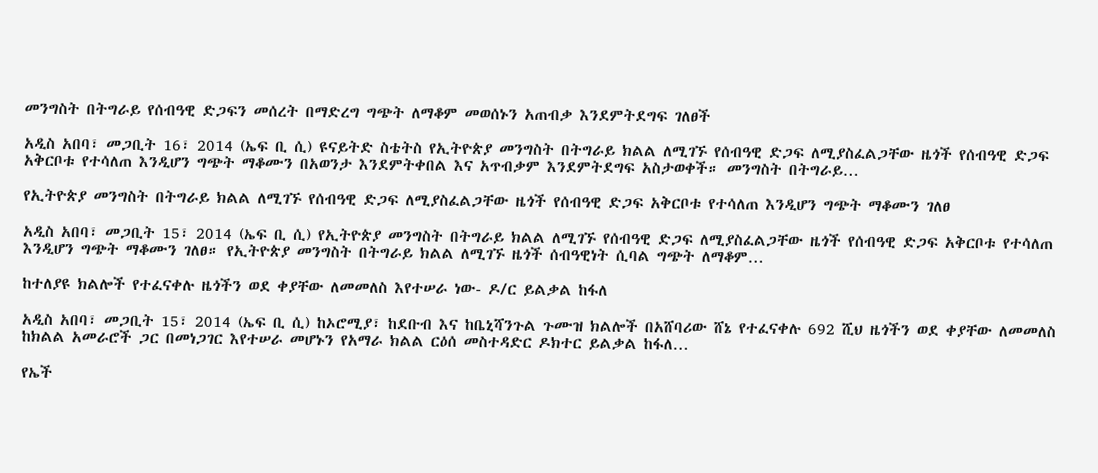መንግስት በትግራይ የሰብዓዊ ድጋፍን መሰረት በማድረግ ግጭት ለማቆም መወሰኑን አጠብቃ እንደምትደግፍ ገለፀች

አዲስ አበባ፣ መጋቢት 16፣ 2014 (ኤፍ ቢ ሲ) ዩናይትድ ስቴትስ የኢትዮጵያ መንግስት በትግራይ ክልል ለሚገኙ የሰብዓዊ ድጋፍ ለሚያስፈልጋቸው ዜጎች የሰብዓዊ ድጋፍ አቅርቦቱ የተሳለጠ እንዲሆን ግጭት ማቆሙን በአወንታ እንደምትቀበል እና አጥብቃም እንደምትደግፍ አስታወቀች። መንግስት በትግራይ…

የኢትዮጵያ መንግስት በትግራይ ክልል ለሚገኙ የሰብዓዊ ድጋፍ ለሚያስፈልጋቸው ዜጎች የሰብዓዊ ድጋፍ አቅርቦቱ የተሳለጠ እንዲሆን ግጭት ማቆሙን ገለፀ

አዲስ አበባ፣ መጋቢት 15፣ 2014 (ኤፍ ቢ ሲ) የኢትዮጵያ መንግስት በትግራይ ክልል ለሚገኙ የሰብዓዊ ድጋፍ ለሚያስፈልጋቸው ዜጎች የሰብዓዊ ድጋፍ አቅርቦቱ የተሳለጠ እንዲሆን ግጭት ማቆሙን ገለፀ። የኢትዮጵያ መንግስት በትግራይ ክልል ለሚገኙ ዜጎች ሰብዓዊነት ሲባል ግጭት ለማቆም…

ከተለያዩ ክልሎች የተፈናቀሉ ዜጎችን ወደ ቀያቸው ለመመለስ እየተሠራ ነው- ዶ/ር ይልቃል ከፋለ

አዲስ አበባ፣ መጋቢት 15፣ 2014 (ኤፍ ቢ ሲ) ከኦሮሚያ፣ ከደቡብ እና ከቤኒሻንጉል ጉሙዝ ክልሎች በአሸባሪው ሸኔ የተፈናቀሉ 692 ሺህ ዜጎችን ወደ ቀያቸው ለመመለስ ከክልል አመራሮች ጋር በመነጋገር እየተሠራ መሆኑን የአማራ ክልል ርዕሰ መስተዳድር ዶክተር ይልቃል ከፋለ…

የኤች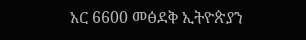አር 6600 መፅደቅ ኢትዮጵያን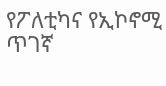የፖለቲካና የኢኮኖሚ ጥገኛ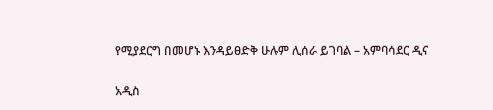የሚያደርግ በመሆኑ እንዳይፀድቅ ሁሉም ሊሰራ ይገባል – አምባሳደር ዲና

አዲስ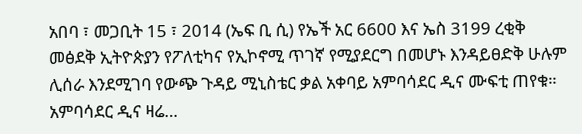አበባ ፣ መጋቢት 15 ፣ 2014 (ኤፍ ቢ ሲ) የኤች አር 6600 እና ኤስ 3199 ረቂቅ መፅደቅ ኢትዮጵያን የፖለቲካና የኢኮኖሚ ጥገኛ የሚያደርግ በመሆኑ እንዳይፀድቅ ሁሉም ሊሰራ እንደሚገባ የውጭ ጉዳይ ሚኒስቴር ቃል አቀባይ አምባሳደር ዲና ሙፍቲ ጠየቁ። አምባሳደር ዲና ዛሬ…